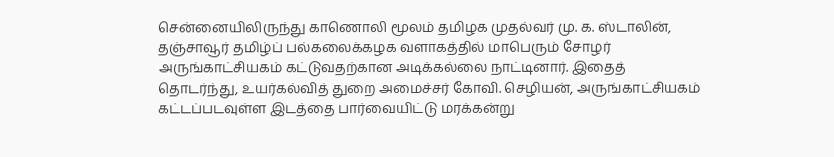சென்னையிலிருந்து காணொலி மூலம் தமிழக முதல்வர் மு. க. ஸ்டாலின், தஞ்சாவூர் தமிழ்ப் பல்கலைக்கழக வளாகத்தில் மாபெரும் சோழர் அருங்காட்சியகம் கட்டுவதற்கான அடிக்கல்லை நாட்டினார். இதைத் தொடர்ந்து, உயர்கல்வித் துறை அமைச்சர் கோவி. செழியன், அருங்காட்சியகம் கட்டப்படவுள்ள இடத்தை பார்வையிட்டு மரக்கன்று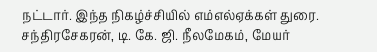நட்டார். இந்த நிகழ்ச்சியில் எம்எல்ஏக்கள் துரை. சந்திரசேகரன், டி. கே. ஜி. நீலமேகம், மேயர்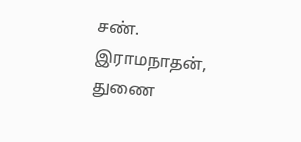சண். இராமநாதன், துணை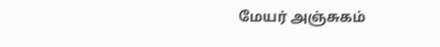மேயர் அஞ்சுகம்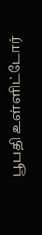பூபதி உள்ளிட்டோர்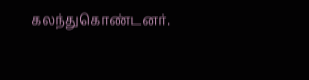கலந்துகொண்டனர்.